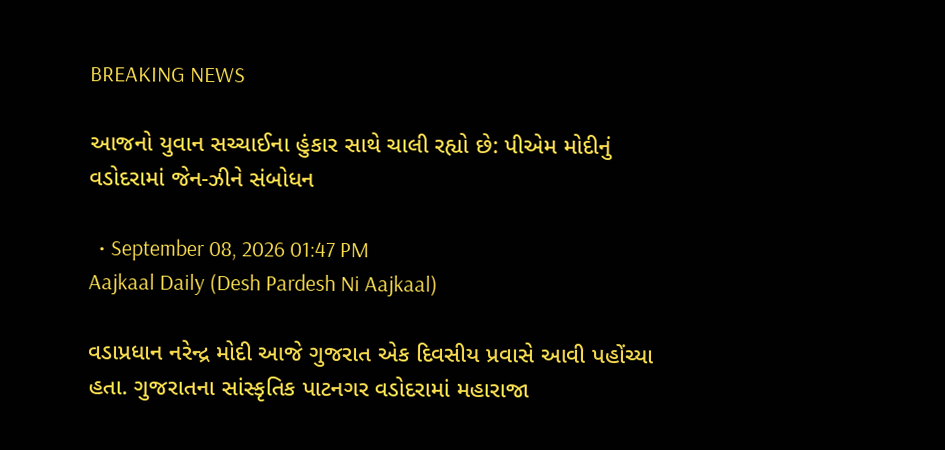BREAKING NEWS

આજનો યુવાન સચ્ચાઈના હુંકાર સાથે ચાલી રહ્યો છે: પીએમ મોદીનું વડોદરામાં જેન-ઝીને સંબોધન

  • September 08, 2026 01:47 PM
Aajkaal Daily (Desh Pardesh Ni Aajkaal)

વડાપ્રધાન નરેન્દ્ર મોદી આજે ગુજરાત એક દિવસીય પ્રવાસે આવી પહોંચ્યા હતા. ગુજરાતના સાંસ્કૃતિક પાટનગર વડોદરામાં મહારાજા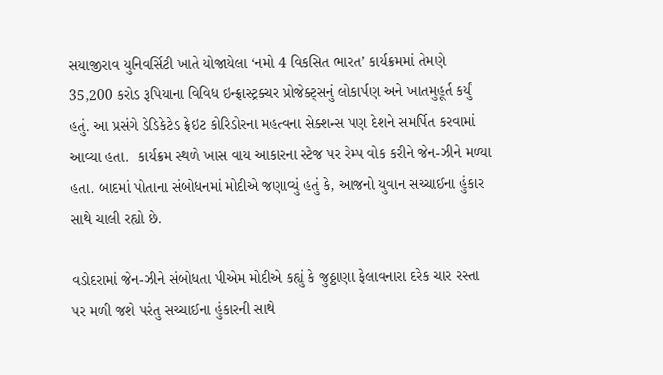સયાજીરાવ યુનિવર્સિટી ખાતે યોજાયેલા ‘નમો 4 વિકસિત ભારત’ કાર્યક્રમમાં તેમણે 35,200 કરોડ રૂપિયાના વિવિધ ઇન્ફ્રાસ્ટ્રક્ચર પ્રોજેક્ટ્સનું લોકાર્પણ અને ખાતમુહૂર્ત કર્યું હતું. આ પ્રસંગે ડેડિકેટેડ ફ્રેઇટ કોરિડોરના મહત્વના સેક્શન્સ પણ દેશને સમર્પિત કરવામાં આવ્યા હતા.  કાર્યક્રમ સ્થળે ખાસ વાય આકારના સ્ટેજ પર રેમ્પ વોક કરીને જેન-ઝીને મળ્યા હતા. બાદમાં પોતાના સંબોધનમાં મોદીએ જણાવ્યું હતું કે, આજનો યુવાન સચ્ચાઈના હુંકાર સાથે ચાલી રહ્યો છે.

વડોદરામાં જેન-ઝીને સંબોધતા પીએમ મોદીએ કહ્યું કે જુઠ્ઠાણા ફેલાવનારા દરેક ચાર રસ્તા પર મળી જશે પરંતુ સચ્ચાઈના હુંકારની સાથે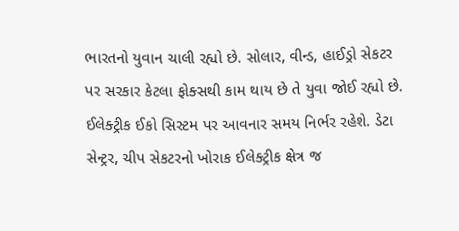ભારતનો યુવાન ચાલી રહ્યો છે. સોલાર, વીન્ડ, હાઈડ્રો સેકટર પર સરકાર કેટલા ફોક્સથી કામ થાય છે તે યુવા જોઈ રહ્યો છે. ઈલેક્ટ્રીક ઈકો સિસ્ટમ પર આવનાર સમય નિર્ભર રહેશે. ડેટા સેન્ટ્રર, ચીપ સેકટરનો ખોરાક ઈલેક્ટ્રીક ક્ષેત્ર જ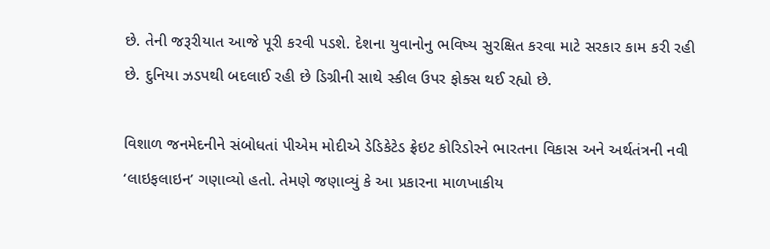છે. તેની જરૂરીયાત આજે પૂરી કરવી પડશે. દેશના યુવાનોનુ ભવિષ્ય સુરક્ષિત કરવા માટે સરકાર કામ કરી રહી  છે. દુનિયા ઝડપથી બદલાઈ રહી છે ડિગ્રીની સાથે સ્કીલ ઉપર ફોક્સ થઈ રહ્યો છે.

વિશાળ જનમેદનીને સંબોધતાં પીએમ મોદીએ ડેડિકેટેડ ફ્રેઇટ કોરિડોરને ભારતના વિકાસ અને અર્થતંત્રની નવી ‘લાઇફલાઇન’ ગણાવ્યો હતો. તેમણે જણાવ્યું કે આ પ્રકારના માળખાકીય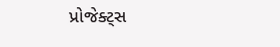પ્રોજેક્ટ્સ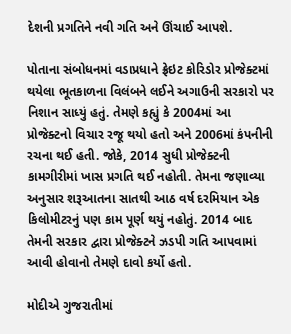દેશની પ્રગતિને નવી ગતિ અને ઊંચાઈ આપશે.

પોતાના સંબોધનમાં વડાપ્રધાને ફ્રેઇટ કોરિડોર પ્રોજેક્ટમાં થયેલા ભૂતકાળના વિલંબને લઈને અગાઉની સરકારો પર નિશાન સાધ્યું હતું. તેમણે કહ્યું કે 2004માં આ પ્રોજેક્ટનો વિચાર રજૂ થયો હતો અને 2006માં કંપનીની રચના થઈ હતી. જોકે, 2014 સુધી પ્રોજેક્ટની કામગીરીમાં ખાસ પ્રગતિ થઈ નહોતી. તેમના જણાવ્યા અનુસાર શરૂઆતના સાતથી આઠ વર્ષ દરમિયાન એક કિલોમીટરનું પણ કામ પૂર્ણ થયું નહોતું. 2014 બાદ તેમની સરકાર દ્વારા પ્રોજેક્ટને ઝડપી ગતિ આપવામાં આવી હોવાનો તેમણે દાવો કર્યો હતો.

મોદીએ ગુજરાતીમાં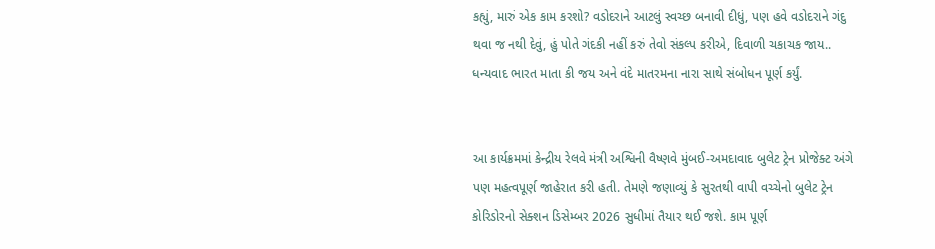કહ્યું, મારું એક કામ કરશો? વડોદરાને આટલું સ્વચ્છ બનાવી દીધું, પણ હવે વડોદરાને ગંદુ થવા જ નથી દેવું, હું પોતે ગંદકી નહીં કરું તેવો સંકલ્પ કરીએ, દિવાળી ચકાચક જાય.. ધન્યવાદ ભારત માતા કી જય અને વંદે માતરમના નારા સાથે સંબોધન પૂર્ણ કર્યું.


આ કાર્યક્રમમાં કેન્દ્રીય રેલવે મંત્રી અશ્વિની વૈષ્ણવે મુંબઈ-અમદાવાદ બુલેટ ટ્રેન પ્રોજેક્ટ અંગે પણ મહત્વપૂર્ણ જાહેરાત કરી હતી. તેમણે જણાવ્યું કે સુરતથી વાપી વચ્ચેનો બુલેટ ટ્રેન કોરિડોરનો સેક્શન ડિસેમ્બર 2026 સુધીમાં તૈયાર થઈ જશે. કામ પૂર્ણ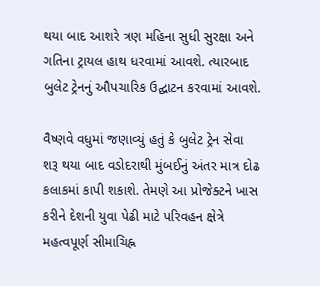થયા બાદ આશરે ત્રણ મહિના સુધી સુરક્ષા અને ગતિના ટ્રાયલ હાથ ધરવામાં આવશે. ત્યારબાદ બુલેટ ટ્રેનનું ઔપચારિક ઉદ્ઘાટન કરવામાં આવશે.

વૈષ્ણવે વધુમાં જણાવ્યું હતું કે બુલેટ ટ્રેન સેવા શરૂ થયા બાદ વડોદરાથી મુંબઈનું અંતર માત્ર દોઢ કલાકમાં કાપી શકાશે. તેમણે આ પ્રોજેક્ટને ખાસ કરીને દેશની યુવા પેઢી માટે પરિવહન ક્ષેત્રે મહત્વપૂર્ણ સીમાચિહ્ન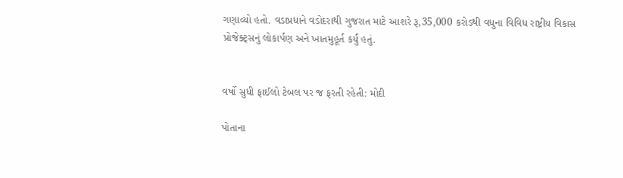ગણાવ્યો હતો. વડાપ્રધાને વડોદરાથી ગુજરાત માટે આશરે રૂ,35,000 કરોડથી વધુના વિવિધ રાષ્ટ્રીય વિકાસ પ્રોજેક્ટ્સનું લોકાર્પણ અને ખાતમુહૂર્ત કર્યું હતું.


વર્ષો સુધી ફાઈલો ટેબલ પર જ ફરતી રહેતી: મોદી

પોતાના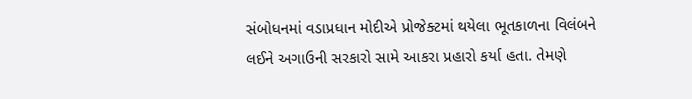સંબોધનમાં વડાપ્રધાન મોદીએ પ્રોજેક્ટમાં થયેલા ભૂતકાળના વિલંબને લઈને અગાઉની સરકારો સામે આકરા પ્રહારો કર્યા હતા. તેમણે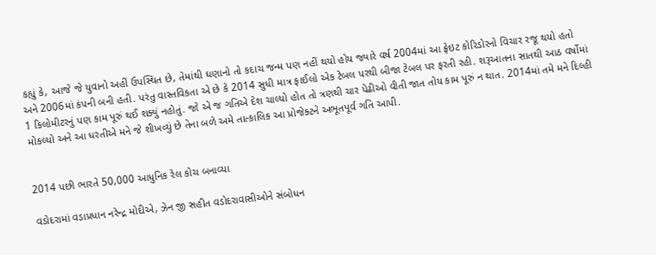કહ્યું કે, આજે જે યુવાનો અહીં ઉપસ્થિત છે, તેમાંથી ઘણાનો તો કદાચ જન્મ પણ નહીં થયો હોય જ્યારે વર્ષ 2004માં આ ફ્રેઇટ કોરિડોરનો વિચાર રજૂ થયો હતો અને 2006માં કંપની બની હતી. પરંતુ વાસ્તવિકતા એ છે કે 2014 સુધી માત્ર ફાઈલો એક ટેબલ પરથી બીજા ટેબલ પર ફરતી રહી. શરૂઆતના સાતથી આઠ વર્ષોમાં 1 કિલોમીટરનું પણ કામ પૂરું થઈ શક્યું નહોતું. જો એ જ ગતિએ દેશ ચાલ્યો હોત તો ત્રણથી ચાર પેઢીઓ વીતી જાત તોય કામ પૂરું ન થાત. 2014માં તમે મને દિલ્હી મોકલ્યો અને આ ધરતીએ મને જે શીખવ્યું છે તેના બળે અમે તાત્કાલિક આ પ્રોજેક્ટને અભૂતપૂર્વ ગતિ આપી.


2014 પછી ભારતે 50,000 આધુનિક રેલ કોચ બનાવ્યા

વડોદરામાં વડાપ્રધાન નરેન્દ્ર મોદીએ, ઝેન જી સહીત વડોદરાવાસીઓને સંબોધન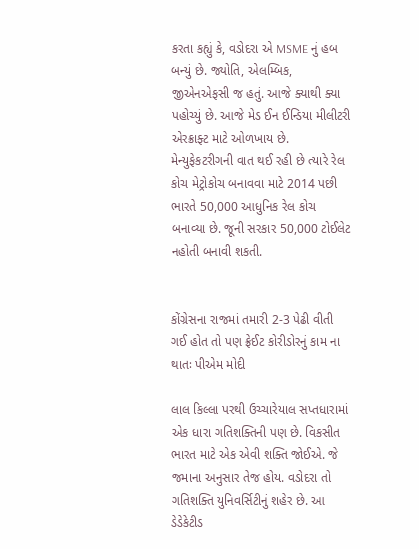કરતા કહ્યું કે, વડોદરા એ MSME નું હબ બન્યું છે. જ્યોતિ, એલમ્બિક, જીએનએફસી જ હતું. આજે ક્યાથી ક્યા પહોચ્યું છે. આજે મેડ ઈન ઈન્ડિયા મીલીટરી એરક્રાફ્ટ માટે ઓળખાય છે. મેન્યુફેકટરીગની વાત થઈ રહી છે ત્યારે રેલ કોચ મેટ્રોકોચ બનાવવા માટે 2014 પછી ભારતે 50,000 આધુનિક રેલ કોચ બનાવ્યા છે. જૂની સરકાર 50,000 ટોઈલેટ નહોતી બનાવી શકતી.


કોંગ્રેસના રાજમાં તમારી 2-3 પેઢી વીતી ગઈ હોત તો પણ ફ્રેઈટ કોરીડોરનું કામ ના થાતઃ પીએમ મોદી

લાલ કિલ્લા પરથી ઉચ્ચારેયાલ સપ્તધારામાં એક ધારા ગતિશક્તિની પણ છે. વિકસીત ભારત માટે એક એવી શક્તિ જોઈએ. જે જમાના અનુસાર તેજ હોય. વડોદરા તો ગતિશક્તિ યુનિવર્સિટીનું શહેર છે. આ ડેડેકેટીડ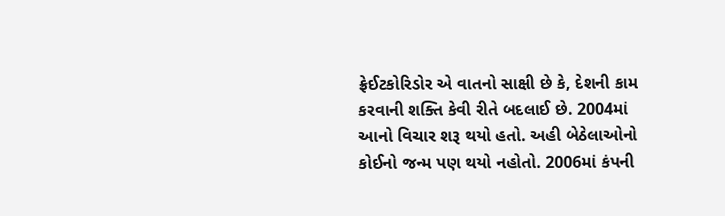ફ્રેઈટકોરિડોર એ વાતનો સાક્ષી છે કે, દેશની કામ કરવાની શક્તિ કેવી રીતે બદલાઈ છે. 2004માં  આનો વિચાર શરૂ થયો હતો. અહી બેઠેલાઓનો કોઈનો જન્મ પણ થયો નહોતો. 2006માં કંપની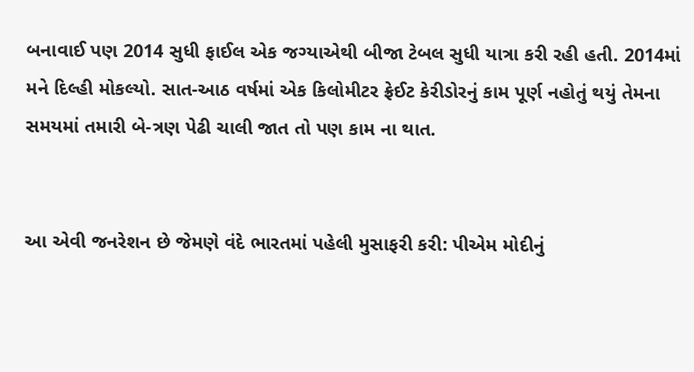બનાવાઈ પણ 2014 સુધી ફાઈલ એક જગ્યાએથી બીજા ટેબલ સુધી યાત્રા કરી રહી હતી. 2014માં મને દિલ્હી મોકલ્યો. સાત-આઠ વર્ષમાં એક કિલોમીટર ફ્રેઈટ કેરીડોરનું કામ પૂર્ણ નહોતું થયું તેમના સમયમાં તમારી બે-ત્રણ પેઢી ચાલી જાત તો પણ કામ ના થાત.


આ એવી જનરેશન છે જેમણે વંદે ભારતમાં પહેલી મુસાફરી કરી: પીએમ મોદીનું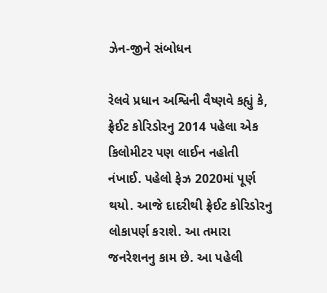ઝેન-જીને સંબોધન

રેલવે પ્રધાન અશ્વિની વૈષ્ણવે કહ્યું કે, ફ્રેઈટ કોરિડોરનુ 2014 પહેલા એક કિલોમીટર પણ લાઈન નહોતી નંખાઈ. પહેલો ફેઝ 2020માં પૂર્ણ થયો. આજે દાદરીથી ફ્રેઈટ કોરિડોરનુ લોકાપર્ણ કરાશે. આ તમારા જનરેશનનુ કામ છે. આ પહેલી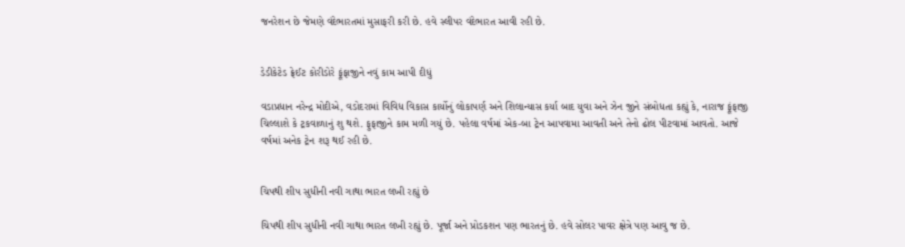જનરેશન છે જેમણે વંદેભારતમાં મુસાફરી કરી છે. હવે સ્લીપર વંદેભારત આવી રહી છે.


ડેડીકેટેડ ફ્રેઈટ કોરીડોરે ફૂંફાજીને નવું કામ આપી દીધું

વડાપ્રધાન નરેન્દ્ર મોદીએ, વડોદરામાં વિવિધ વિકાસ કાર્યોનું લોકાપર્ણ અને શિલાન્યાસ કર્યા બાદ યુવા અને ઝેન જીને સંબોધતા કહ્યું કે, નારાજ ફૂંફાજી ચિલ્લાશે કે ટ્રકવાળાનું શુ થશે. ફુફાજીને કામ મળી ગયું છે. પહેલા વર્ષમાં એક-બા ટ્રેન આપવામા આવતી અને તેનો ઢોલ પીટવામાં આવતો. આજે વર્ષમાં અનેક ટ્રેન શરૂ થઈ રહી છે.


ચિપથી શીપ સુધીની નવી ગાથા ભારત લખી રહ્યું છે

ચિપથી શીપ સુધીની નવી ગાથા ભારત લખી રહ્યું છે. પૂર્જા અને પ્રોડકશન પણ ભારતનું છે. હવે સોલર પાવર ક્ષેત્રે પણ આવુ જ છે.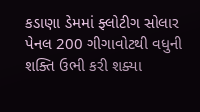કડાણા ડેમમાં ફ્લોટીગ સોલાર પેનલ 200 ગીગાવોટથી વધુની શક્તિ ઉભી કરી શક્યા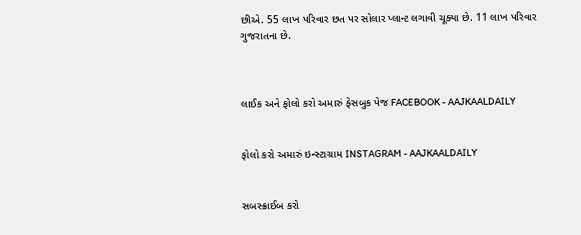છીએ. 55 લાખ પરિવાર છત પર સોલાર પ્લાન્ટ લગાવી ચૂક્યા છે. 11 લાખ પરિવાર ગુજરાતના છે.



લાઈક અને ફોલો કરો અમારું ફેસબુક પેજ FACEBOOK - AAJKAALDAILY


ફોલો કરો અમારું ઇન્સ્ટાગ્રામ INSTAGRAM - AAJKAALDAILY


સબસ્ક્રાઈબ કરો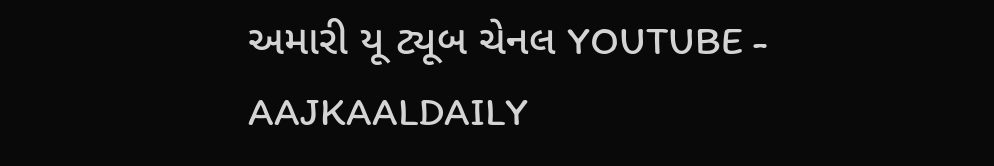અમારી યૂ ટ્યૂબ ચેનલ YOUTUBE - AAJKAALDAILY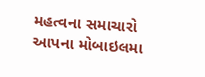મહત્વના સમાચારો આપના મોબાઇલમા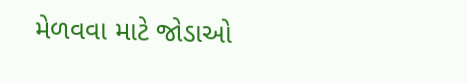મેળવવા માટે જોડાઓ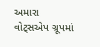અમારા વોટ્સએપ ગ્રૂપમાં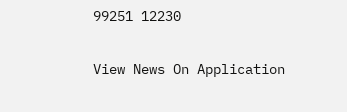99251 12230

View News On Application